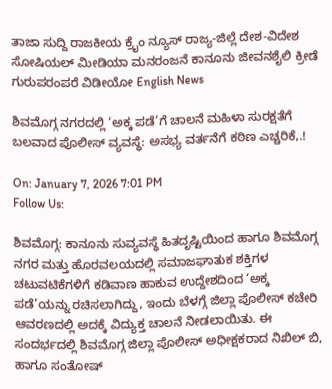ತಾಜಾ ಸುದ್ದಿ ರಾಜಕೀಯ ಕ್ರೈಂ ನ್ಯೂಸ್ ರಾಜ್ಯ-ಜಿಲ್ಲೆ ದೇಶ-ವಿದೇಶ ಸೋಷಿಯಲ್ ಮೀಡಿಯಾ ಮನರಂಜನೆ ಕಾನೂನು ಜೀವನಶೈಲಿ ಕ್ರೀಡೆ ಗುರುಪರಂಪರೆ ವಿಡೀಯೋ English News

ಶಿವಮೊಗ್ಗ ನಗರದಲ್ಲಿ ‘ಅಕ್ಕ ಪಡೆ’ಗೆ ಚಾಲನೆ ಮಹಿಳಾ ಸುರಕ್ಷತೆಗೆ ಬಲವಾದ ಪೊಲೀಸ್ ವ್ಯವಸ್ಥೆ: ಅಸಭ್ಯ ವರ್ತನೆಗೆ ಕಠಿಣ ಎಚ್ಚರಿಕೆ,.!

On: January 7, 2026 7:01 PM
Follow Us:

ಶಿವಮೊಗ್ಗ: ಕಾನೂನು ಸುವ್ಯವಸ್ಥೆ ಹಿತದೃಷ್ಟಿಯಿಂದ ಹಾಗೂ ಶಿವಮೊಗ್ಗ ನಗರ ಮತ್ತು ಹೊರವಲಯದಲ್ಲಿ ಸಮಾಜಘಾತುಕ ಶಕ್ತಿಗಳ ಚಟುವಟಿಕೆಗಳಿಗೆ ಕಡಿವಾಣ ಹಾಕುವ ಉದ್ದೇಶದಿಂದ ‘ಅಕ್ಕ ಪಡೆ’ಯನ್ನು ರಚಿಸಲಾಗಿದ್ದು, ಇಂದು ಬೆಳಗ್ಗೆ ಜಿಲ್ಲಾ ಪೊಲೀಸ್ ಕಚೇರಿ ಆವರಣದಲ್ಲಿ ಅದಕ್ಕೆ ವಿದ್ಯುಕ್ತ ಚಾಲನೆ ನೀಡಲಾಯಿತು. ಈ ಸಂದರ್ಭದಲ್ಲಿ ಶಿವಮೊಗ್ಗ ಜಿಲ್ಲಾ ಪೊಲೀಸ್ ಅಧೀಕ್ಷಕರಾದ ನಿಖಿಲ್ ಬಿ, ಹಾಗೂ ಸಂತೋಷ್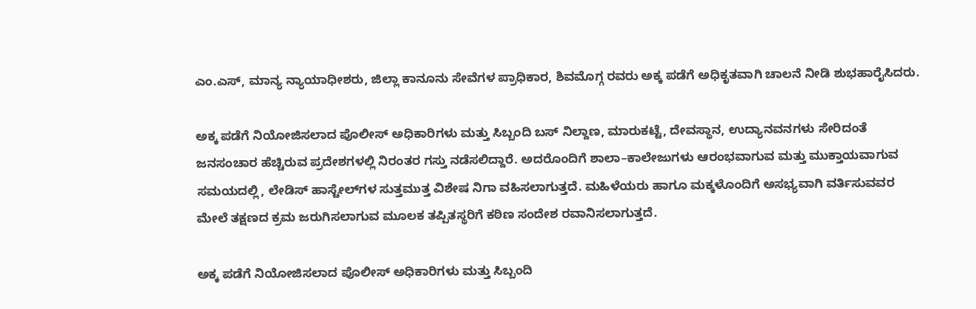ಎಂ.ಎಸ್, ಮಾನ್ಯ ನ್ಯಾಯಾಧೀಶರು, ಜಿಲ್ಲಾ ಕಾನೂನು ಸೇವೆಗಳ ಪ್ರಾಧಿಕಾರ, ಶಿವಮೊಗ್ಗ ರವರು ಅಕ್ಕ ಪಡೆಗೆ ಅಧಿಕೃತವಾಗಿ ಚಾಲನೆ ನೀಡಿ ಶುಭಹಾರೈಸಿದರು.

ಅಕ್ಕ ಪಡೆಗೆ ನಿಯೋಜಿಸಲಾದ ಪೊಲೀಸ್ ಅಧಿಕಾರಿಗಳು ಮತ್ತು ಸಿಬ್ಬಂದಿ ಬಸ್ ನಿಲ್ದಾಣ, ಮಾರುಕಟ್ಟೆ, ದೇವಸ್ಥಾನ, ಉದ್ಯಾನವನಗಳು ಸೇರಿದಂತೆ ಜನಸಂಚಾರ ಹೆಚ್ಚಿರುವ ಪ್ರದೇಶಗಳಲ್ಲಿ ನಿರಂತರ ಗಸ್ತು ನಡೆಸಲಿದ್ದಾರೆ. ಅದರೊಂದಿಗೆ ಶಾಲಾ–ಕಾಲೇಜುಗಳು ಆರಂಭವಾಗುವ ಮತ್ತು ಮುಕ್ತಾಯವಾಗುವ ಸಮಯದಲ್ಲಿ, ಲೇಡಿಸ್ ಹಾಸ್ಟೇಲ್‌ಗಳ ಸುತ್ತಮುತ್ತ ವಿಶೇಷ ನಿಗಾ ವಹಿಸಲಾಗುತ್ತದೆ. ಮಹಿಳೆಯರು ಹಾಗೂ ಮಕ್ಕಳೊಂದಿಗೆ ಅಸಭ್ಯವಾಗಿ ವರ್ತಿಸುವವರ ಮೇಲೆ ತಕ್ಷಣದ ಕ್ರಮ ಜರುಗಿಸಲಾಗುವ ಮೂಲಕ ತಪ್ಪಿತಸ್ಥರಿಗೆ ಕಠಿಣ ಸಂದೇಶ ರವಾನಿಸಲಾಗುತ್ತದೆ.

ಅಕ್ಕ ಪಡೆಗೆ ನಿಯೋಜಿಸಲಾದ ಪೊಲೀಸ್ ಅಧಿಕಾರಿಗಳು ಮತ್ತು ಸಿಬ್ಬಂದಿ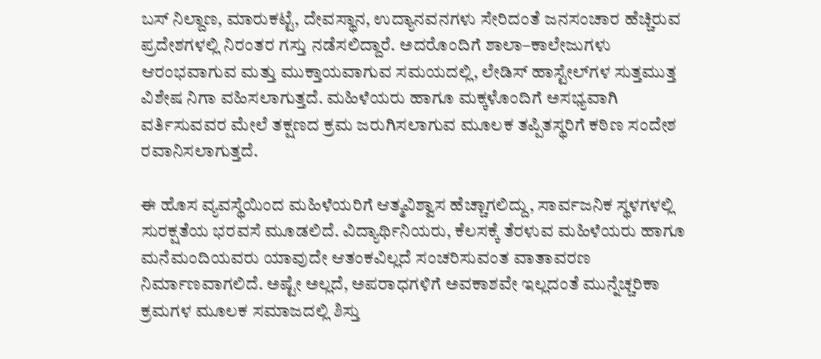ಬಸ್ ನಿಲ್ದಾಣ, ಮಾರುಕಟ್ಟೆ, ದೇವಸ್ಥಾನ, ಉದ್ಯಾನವನಗಳು ಸೇರಿದಂತೆ ಜನಸಂಚಾರ ಹೆಚ್ಚಿರುವ ಪ್ರದೇಶಗಳಲ್ಲಿ ನಿರಂತರ ಗಸ್ತು ನಡೆಸಲಿದ್ದಾರೆ. ಅದರೊಂದಿಗೆ ಶಾಲಾ–ಕಾಲೇಜುಗಳು ಆರಂಭವಾಗುವ ಮತ್ತು ಮುಕ್ತಾಯವಾಗುವ ಸಮಯದಲ್ಲಿ, ಲೇಡಿಸ್ ಹಾಸ್ಟೇಲ್‌ಗಳ ಸುತ್ತಮುತ್ತ ವಿಶೇಷ ನಿಗಾ ವಹಿಸಲಾಗುತ್ತದೆ. ಮಹಿಳೆಯರು ಹಾಗೂ ಮಕ್ಕಳೊಂದಿಗೆ ಅಸಭ್ಯವಾಗಿ ವರ್ತಿಸುವವರ ಮೇಲೆ ತಕ್ಷಣದ ಕ್ರಮ ಜರುಗಿಸಲಾಗುವ ಮೂಲಕ ತಪ್ಪಿತಸ್ಥರಿಗೆ ಕಠಿಣ ಸಂದೇಶ ರವಾನಿಸಲಾಗುತ್ತದೆ.

ಈ ಹೊಸ ವ್ಯವಸ್ಥೆಯಿಂದ ಮಹಿಳೆಯರಿಗೆ ಆತ್ಮವಿಶ್ವಾಸ ಹೆಚ್ಚಾಗಲಿದ್ದು, ಸಾರ್ವಜನಿಕ ಸ್ಥಳಗಳಲ್ಲಿ ಸುರಕ್ಷತೆಯ ಭರವಸೆ ಮೂಡಲಿದೆ. ವಿದ್ಯಾರ್ಥಿನಿಯರು, ಕೆಲಸಕ್ಕೆ ತೆರಳುವ ಮಹಿಳೆಯರು ಹಾಗೂ ಮನೆಮಂದಿಯವರು ಯಾವುದೇ ಆತಂಕವಿಲ್ಲದೆ ಸಂಚರಿಸುವಂತ ವಾತಾವರಣ ನಿರ್ಮಾಣವಾಗಲಿದೆ. ಅಷ್ಟೇ ಅಲ್ಲದೆ, ಅಪರಾಧಗಳಿಗೆ ಅವಕಾಶವೇ ಇಲ್ಲದಂತೆ ಮುನ್ನೆಚ್ಚರಿಕಾ ಕ್ರಮಗಳ ಮೂಲಕ ಸಮಾಜದಲ್ಲಿ ಶಿಸ್ತು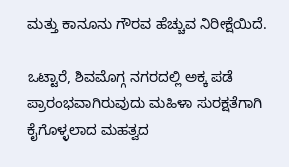ಮತ್ತು ಕಾನೂನು ಗೌರವ ಹೆಚ್ಚುವ ನಿರೀಕ್ಷೆಯಿದೆ.

ಒಟ್ಟಾರೆ, ಶಿವಮೊಗ್ಗ ನಗರದಲ್ಲಿ ಅಕ್ಕ ಪಡೆ ಪ್ರಾರಂಭವಾಗಿರುವುದು ಮಹಿಳಾ ಸುರಕ್ಷತೆಗಾಗಿ ಕೈಗೊಳ್ಳಲಾದ ಮಹತ್ವದ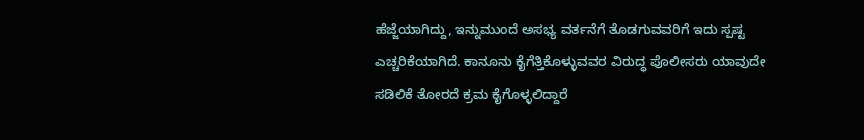ಹೆಜ್ಜೆಯಾಗಿದ್ದು, ಇನ್ನುಮುಂದೆ ಅಸಭ್ಯ ವರ್ತನೆಗೆ ತೊಡಗುವವರಿಗೆ ಇದು ಸ್ಪಷ್ಟ ಎಚ್ಚರಿಕೆಯಾಗಿದೆ. ಕಾನೂನು ಕೈಗೆತ್ತಿಕೊಳ್ಳುವವರ ವಿರುದ್ಧ ಪೊಲೀಸರು ಯಾವುದೇ ಸಡಿಲಿಕೆ ತೋರದೆ ಕ್ರಮ ಕೈಗೊಳ್ಳಲಿದ್ದಾರೆ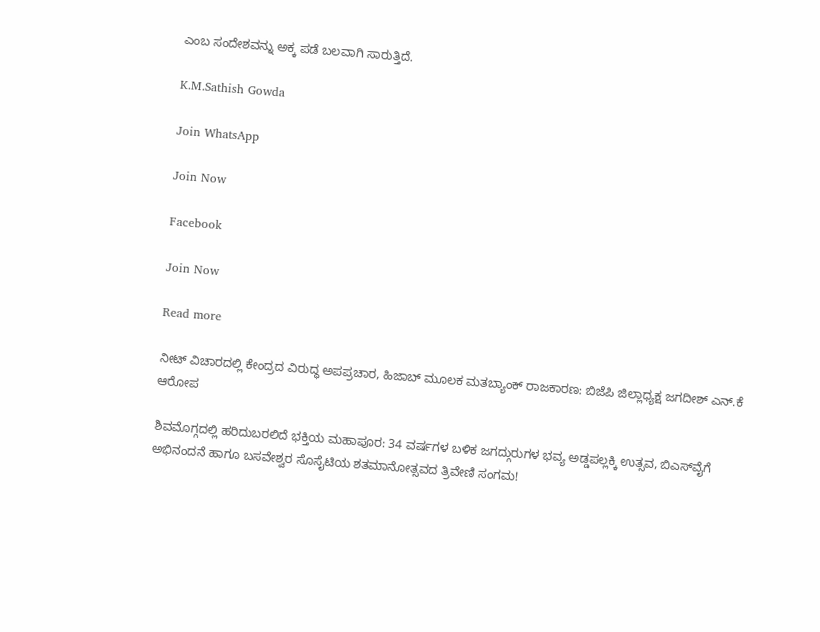ಎಂಬ ಸಂದೇಶವನ್ನು ಅಕ್ಕ ಪಡೆ ಬಲವಾಗಿ ಸಾರುತ್ತಿದೆ.

K.M.Sathish Gowda

Join WhatsApp

Join Now

Facebook

Join Now

Read more

ನೀಟ್ ವಿಚಾರದಲ್ಲಿ ಕೇಂದ್ರದ ವಿರುದ್ಧ ಅಪಪ್ರಚಾರ, ಹಿಜಾಬ್ ಮೂಲಕ ಮತಬ್ಯಾಂಕ್ ರಾಜಕಾರಣ: ಬಿಜೆಪಿ ಜಿಲ್ಲಾಧ್ಯಕ್ಷ ಜಗದೀಶ್ ಎನ್.ಕೆ ಆರೋಪ

ಶಿವಮೊಗ್ಗದಲ್ಲಿ ಹರಿದುಬರಲಿದೆ ಭಕ್ತಿಯ ಮಹಾಪೂರ: 34 ವರ್ಷಗಳ ಬಳಿಕ ಜಗದ್ಗುರುಗಳ ಭವ್ಯ ಅಡ್ಡಪಲ್ಲಕ್ಕಿ ಉತ್ಸವ, ಬಿಎಸ್‌ವೈಗೆ ಅಭಿನಂದನೆ ಹಾಗೂ ಬಸವೇಶ್ವರ ಸೊಸೈಟಿಯ ಶತಮಾನೋತ್ಸವದ ತ್ರಿವೇಣಿ ಸಂಗಮ!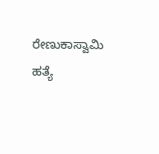ರೇಣುಕಾಸ್ವಾಮಿ ಹತ್ಯೆ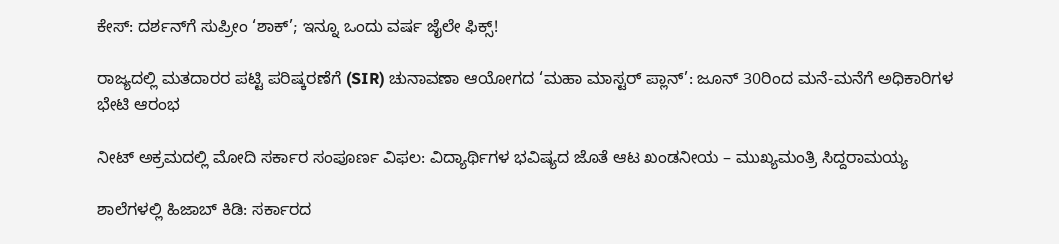ಕೇಸ್: ದರ್ಶನ್‌ಗೆ ಸುಪ್ರೀಂ ‘ಶಾಕ್’; ಇನ್ನೂ ಒಂದು ವರ್ಷ ಜೈಲೇ ಫಿಕ್ಸ್!

ರಾಜ್ಯದಲ್ಲಿ ಮತದಾರರ ಪಟ್ಟಿ ಪರಿಷ್ಕರಣೆಗೆ (SIR) ಚುನಾವಣಾ ಆಯೋಗದ ‘ಮಹಾ ಮಾಸ್ಟರ್ ಪ್ಲಾನ್’: ಜೂನ್ 30ರಿಂದ ಮನೆ-ಮನೆಗೆ ಅಧಿಕಾರಿಗಳ ಭೇಟಿ ಆರಂಭ

ನೀಟ್ ಅಕ್ರಮದಲ್ಲಿ ಮೋದಿ ಸರ್ಕಾರ ಸಂಪೂರ್ಣ ವಿಫಲ: ವಿದ್ಯಾರ್ಥಿಗಳ ಭವಿಷ್ಯದ ಜೊತೆ ಆಟ ಖಂಡನೀಯ – ಮುಖ್ಯಮಂತ್ರಿ ಸಿದ್ದರಾಮಯ್ಯ

ಶಾಲೆಗಳಲ್ಲಿ ಹಿಜಾಬ್ ಕಿಡಿ: ಸರ್ಕಾರದ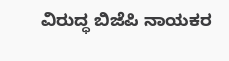ವಿರುದ್ಧ ಬಿಜೆಪಿ ನಾಯಕರ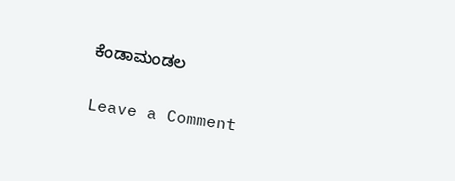ಕೆಂಡಾಮಂಡಲ

Leave a Comment